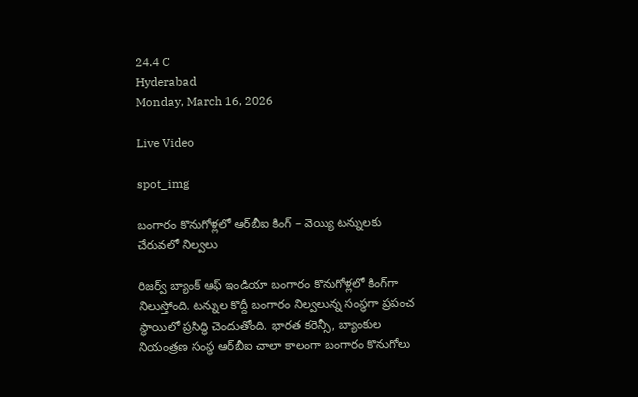24.4 C
Hyderabad
Monday, March 16, 2026

Live Video

spot_img

బంగారం కొనుగోళ్లలో ఆర్‌బీఐ కింగ్‌ – వెయ్యి టన్నులకు చేరువలో నిల్వలు

రిజర్వ్‌ బ్యాంక్‌ ఆఫ్‌ ఇండియా బంగారం కొనుగోళ్లలో కింగ్‌గా నిలుస్తోంది. టన్నుల కొద్దీ బంగారం నిల్వలున్న సంస్థగా ప్రపంచ స్థాయిలో ప్రసిద్ధి చెందుతోంది. భారత కరెన్సీ, బ్యాంకుల నియంత్రణ సంస్థ ఆర్‌బీఐ చాలా కాలంగా బంగారం కొనుగోలు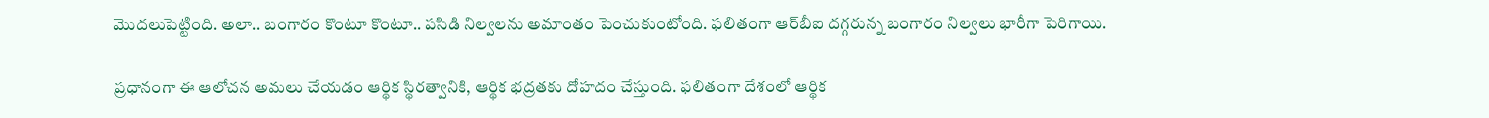మొదలుపెట్టింది. అలా.. బంగారం కొంటూ కొంటూ.. పసిడి నిల్వలను అమాంతం పెంచుకుంటోంది. ఫలితంగా ఆర్‌బీఐ దగ్గరున్న బంగారం నిల్వలు భారీగా పెరిగాయి.

ప్రధానంగా ఈ ఆలోచన అమలు చేయడం ఆర్థిక స్థిరత్వానికి, ఆర్థిక భద్రతకు దోహదం చేస్తుంది. ఫలితంగా దేశంలో ఆర్థిక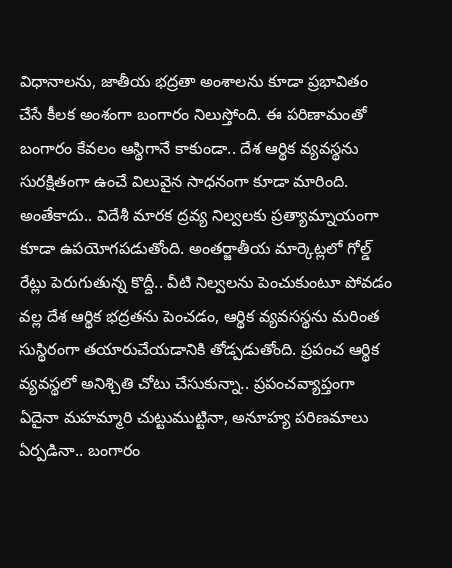విధానాలను, జాతీయ భద్రతా అంశాలను కూడా ప్రభావితం చేసే కీలక అంశంగా బంగారం నిలుస్తోంది. ఈ పరిణామంతో బంగారం కేవలం ఆస్థిగానే కాకుండా.. దేశ ఆర్థిక వ్యవస్థను సురక్షితంగా ఉంచే విలువైన సాధనంగా కూడా మారింది. అంతేకాదు.. విదేశీ మారక ద్రవ్య నిల్వలకు ప్రత్యామ్నాయంగా కూడా ఉపయోగపడుతోంది. అంతర్జాతీయ మార్కెట్లలో గోల్డ్‌ రేట్లు పెరుగుతున్న కొద్దీ.. వీటి నిల్వలను పెంచుకుంటూ పోవడం వల్ల దేశ ఆర్థిక భద్రతను పెంచడం, ఆర్థిక వ్యవసస్థను మరింత సుస్థిరంగా తయారుచేయడానికి తోడ్పడుతోంది. ప్రపంచ ఆర్థిక వ్యవస్థలో అనిశ్చితి చోటు చేసుకున్నా.. ప్రపంచవ్యాప్తంగా ఏదైనా మహమ్మారి చుట్టుముట్టినా, అనూహ్య పరిణమాలు ఏర్పడినా.. బంగారం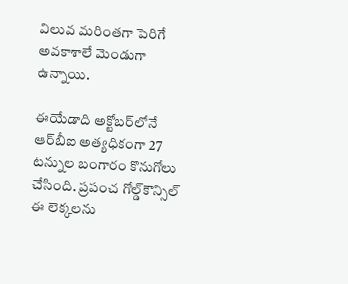విలువ మరింతగా పెరిగే అవకాశాలే మెండుగా ఉన్నాయి.

ఈయేడాది అక్టోబర్‌లోనే ఆర్‌బీఐ అత్యధికంగా 27 టన్నుల బంగారం కొనుగోలు చేసింది. ప్రపంచ గోల్డ్‌కౌన్సిల్‌ ఈ లెక్కలను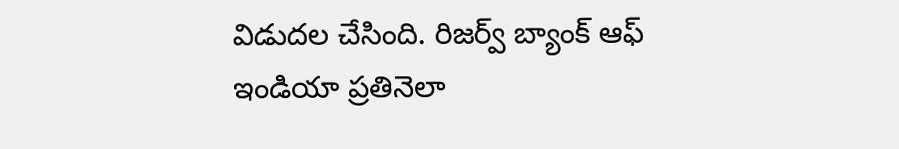విడుదల చేసింది. రిజర్వ్‌ బ్యాంక్‌ ఆఫ్‌ ఇండియా ప్రతినెలా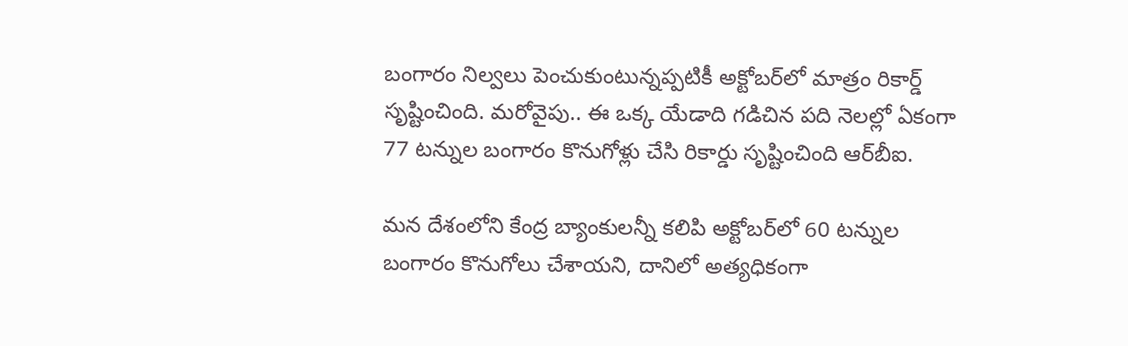బంగారం నిల్వలు పెంచుకుంటున్నప్పటికీ అక్టోబర్‌లో మాత్రం రికార్డ్‌ సృష్టించింది. మరోవైపు.. ఈ ఒక్క యేడాది గడిచిన పది నెలల్లో ఏకంగా 77 టన్నుల బంగారం కొనుగోళ్లు చేసి రికార్డు సృష్టించింది ఆర్‌బీఐ.

మన దేశంలోని కేంద్ర బ్యాంకులన్నీ కలిపి అక్టోబర్‌లో 60 టన్నుల బంగారం కొనుగోలు చేశాయని, దానిలో అత్యధికంగా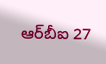ఆర్‌బీఐ 27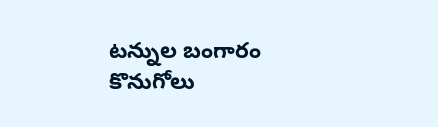టన్నుల బంగారం కొనుగోలు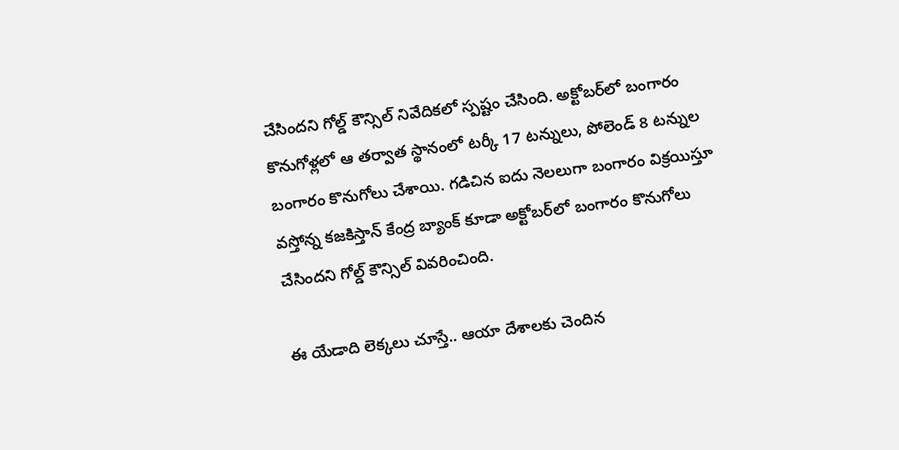చేసిందని గోల్డ్‌ కౌన్సిల్‌ నివేదికలో స్పష్టం చేసింది. అక్టోబర్‌లో బంగారం కొనుగోళ్లలో ఆ తర్వాత స్థానంలో టర్కీ 17 టన్నులు, పోలెండ్‌ 8 టన్నుల బంగారం కొనుగోలు చేశాయి. గడిచిన ఐదు నెలలుగా బంగారం విక్రయిస్తూ వస్తోన్న కజకిస్తాన్‌ కేంద్ర బ్యాంక్‌ కూడా అక్టోబర్‌లో బంగారం కొనుగోలు చేసిందని గోల్డ్‌ కౌన్సిల్‌ వివరించింది.

ఈ యేడాది లెక్కలు చూస్తే.. ఆయా దేశాలకు చెందిన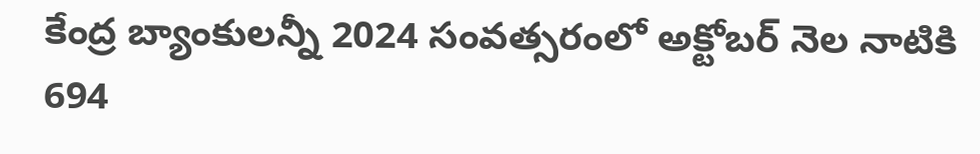కేంద్ర బ్యాంకులన్నీ 2024 సంవత్సరంలో అక్టోబర్‌ నెల నాటికి 694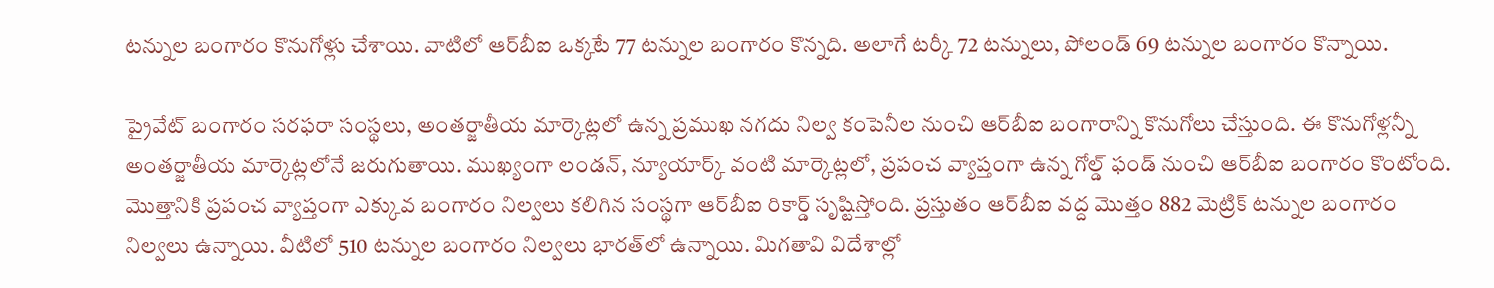టన్నుల బంగారం కొనుగోళ్లు చేశాయి. వాటిలో ఆర్‌బీఐ ఒక్కటే 77 టన్నుల బంగారం కొన్నది. అలాగే టర్కీ 72 టన్నులు, పోలండ్‌ 69 టన్నుల బంగారం కొన్నాయి.

ప్రైవేట్‌ బంగారం సరఫరా సంస్థలు, అంతర్జాతీయ మార్కెట్లలో ఉన్న ప్రముఖ నగదు నిల్వ కంపెనీల నుంచి ఆర్‌బీఐ బంగారాన్ని కొనుగోలు చేస్తుంది. ఈ కొనుగోళ్లన్నీ అంతర్జాతీయ మార్కెట్లలోనే జరుగుతాయి. ముఖ్యంగా లండన్‌, న్యూయార్క్‌ వంటి మార్కెట్లలో, ప్రపంచ వ్యాప్తంగా ఉన్న గోల్డ్‌ ఫండ్‌ నుంచి ఆర్‌బీఐ బంగారం కొంటోంది. మొత్తానికి ప్రపంచ వ్యాప్తంగా ఎక్కువ బంగారం నిల్వలు కలిగిన సంస్థగా ఆర్‌బీఐ రికార్డ్‌ సృష్టిస్తోంది. ప్రస్తుతం ఆర్‌బీఐ వద్ద మొత్తం 882 మెట్రిక్‌ టన్నుల బంగారం నిల్వలు ఉన్నాయి. వీటిలో 510 టన్నుల బంగారం నిల్వలు భారత్‌లో ఉన్నాయి. మిగతావి విదేశాల్లో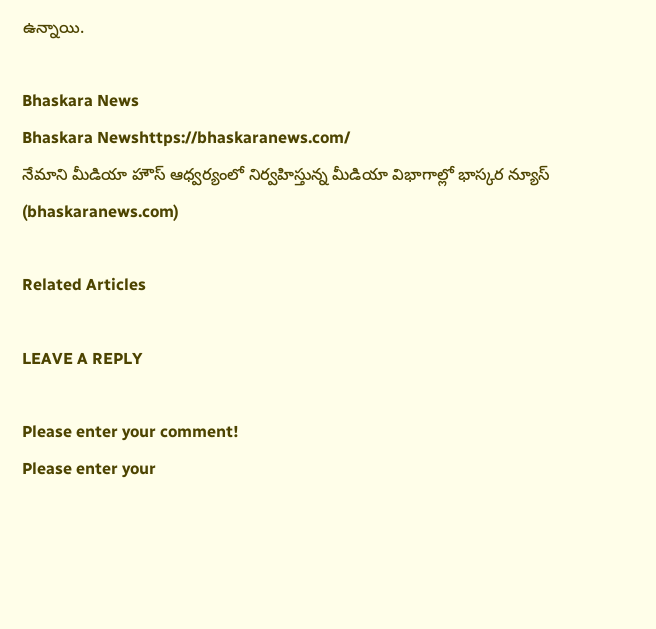ఉన్నాయి.

Bhaskara News
Bhaskara Newshttps://bhaskaranews.com/
నేమాని మీడియా హౌస్ ఆధ్వర్యంలో నిర్వహిస్తున్న మీడియా విభాగాల్లో భాస్కర న్యూస్ (bhaskaranews.com)

Related Articles

LEAVE A REPLY

Please enter your comment!
Please enter your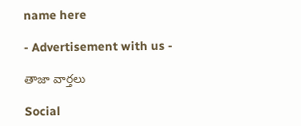name here

- Advertisement with us -

తాజా వార్తలు

Social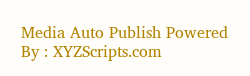Media Auto Publish Powered By : XYZScripts.com